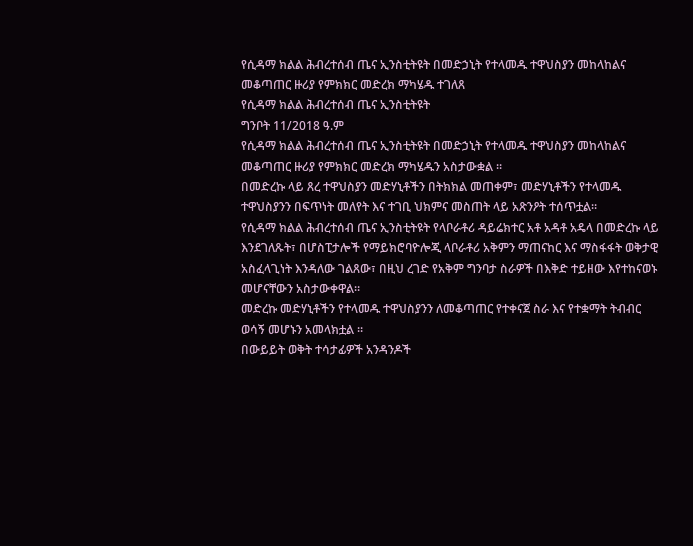የሲዳማ ክልል ሕብረተሰብ ጤና ኢንስቲትዩት በመድኃኒት የተላመዱ ተዋህስያን መከላከልና መቆጣጠር ዙሪያ የምክክር መድረክ ማካሄዱ ተገለጸ
የሲዳማ ክልል ሕብረተሰብ ጤና ኢንስቲትዩት
ግንቦት 11/2018 ዓ.ም
የሲዳማ ክልል ሕብረተሰብ ጤና ኢንስቲትዩት በመድኃኒት የተላመዱ ተዋህስያን መከላከልና መቆጣጠር ዙሪያ የምክክር መድረክ ማካሄዱን አስታውቋል ።
በመድረኩ ላይ ጸረ ተዋህስያን መድሃኒቶችን በትክክል መጠቀም፣ መድሃኒቶችን የተላመዱ ተዋህስያንን በፍጥነት መለየት እና ተገቢ ህክምና መስጠት ላይ አጽንዖት ተሰጥቷል።
የሲዳማ ክልል ሕብረተሰብ ጤና ኢንስቲትዩት የላቦራቶሪ ዳይሬክተር አቶ አዳቶ አዴላ በመድረኩ ላይ እንደገለጹት፣ በሆስፒታሎች የማይክሮባዮሎጂ ላቦራቶሪ አቅምን ማጠናከር እና ማስፋፋት ወቅታዊ አስፈላጊነት እንዳለው ገልጸው፣ በዚህ ረገድ የአቅም ግንባታ ስራዎች በእቅድ ተይዘው እየተከናወኑ መሆናቸውን አስታውቀዋል።
መድረኩ መድሃኒቶችን የተላመዱ ተዋህስያንን ለመቆጣጠር የተቀናጀ ስራ እና የተቋማት ትብብር ወሳኝ መሆኑን አመላክቷል ።
በውይይት ወቅት ተሳታፊዎች አንዳንዶች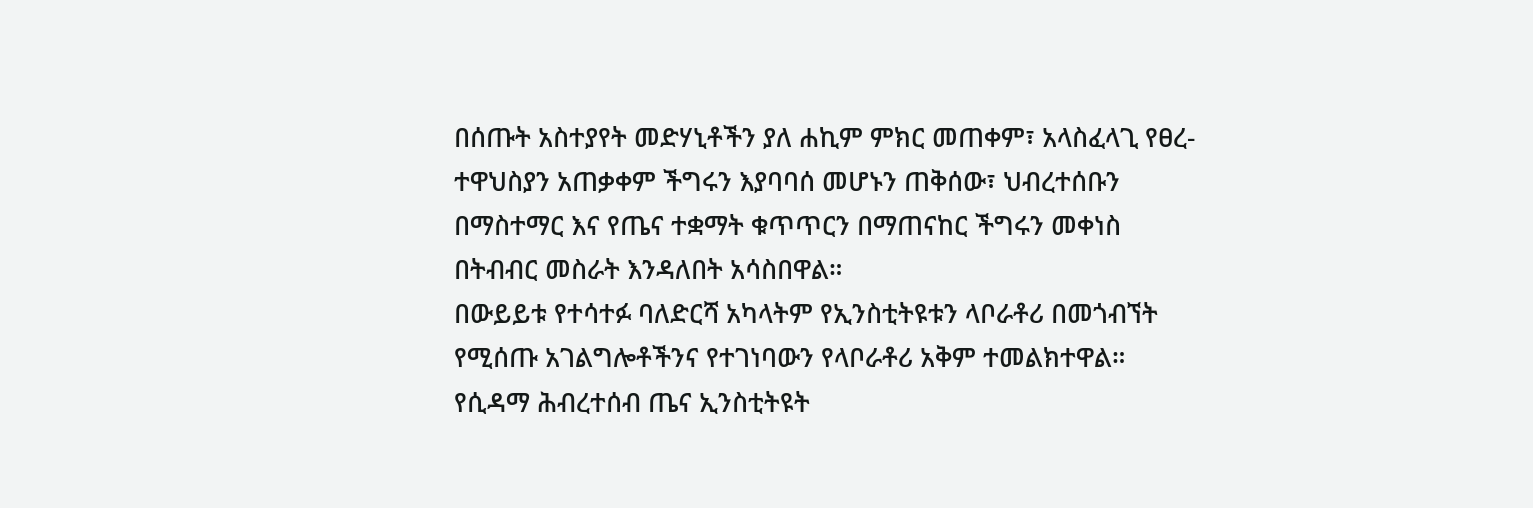በሰጡት አስተያየት መድሃኒቶችን ያለ ሐኪም ምክር መጠቀም፣ አላስፈላጊ የፀረ-ተዋህስያን አጠቃቀም ችግሩን እያባባሰ መሆኑን ጠቅሰው፣ ህብረተሰቡን በማስተማር እና የጤና ተቋማት ቁጥጥርን በማጠናከር ችግሩን መቀነስ በትብብር መስራት እንዳለበት አሳስበዋል።
በውይይቱ የተሳተፉ ባለድርሻ አካላትም የኢንስቲትዩቱን ላቦራቶሪ በመጎብኘት የሚሰጡ አገልግሎቶችንና የተገነባውን የላቦራቶሪ አቅም ተመልክተዋል።
የሲዳማ ሕብረተሰብ ጤና ኢንስቲትዩት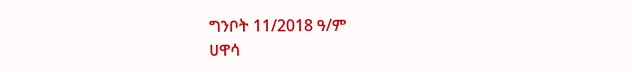ግንቦት 11/2018 ዓ/ም
ሀዋሳ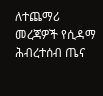ለተጨማሪ መረጃዎች የሲዳማ ሕብረተሰብ ጤና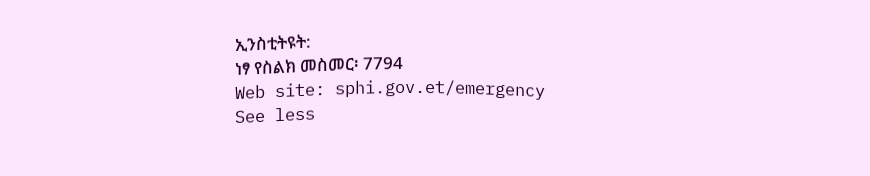ኢንስቲትዩት:
ነፃ የስልክ መስመር፡ 7794
Web site: sphi.gov.et/emergency
See less